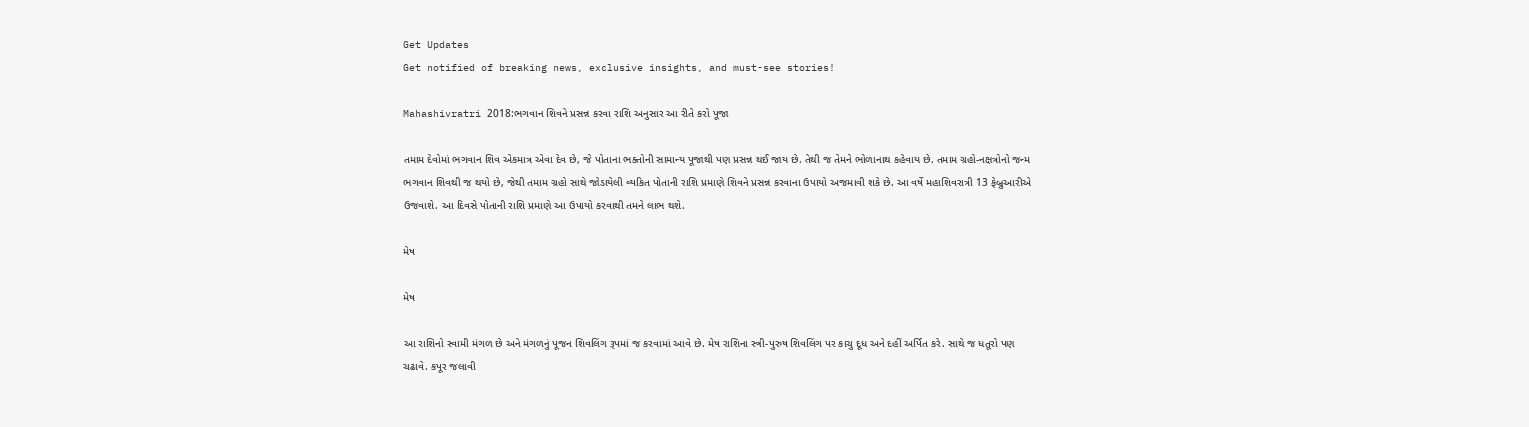Get Updates
Get notified of breaking news, exclusive insights, and must-see stories!

Mahashivratri 2018:ભગવાન શિવને પ્રસન્ન કરવા રાશિ અનુસાર આ રીતે કરો પૂજા

તમામ દેવોમાં ભગવાન શિવ એકમાત્ર એવા દેવ છે, જે પોતાના ભક્તોની સામાન્ય પૂજાથી પણ પ્રસન્ન થઈ જાય છે. તેથી જ તેમને ભોળાનાથ કહેવાય છે. તમામ ગ્રહો-નક્ષત્રોનો જન્મ ભગવાન શિવથી જ થયો છે, જેથી તમામ ગ્રહો સાથે જોડાયેલી વ્યકિત પોતાની રાશિ પ્રમાણે શિવને પ્રસન્ન કરવાના ઉપાયો અજમાવી શકે છે. આ વર્ષે મહાશિવરાત્રી 13 ફેબ્રુઆરીએ ઉજવાશે. આ દિવસે પોતાની રાશિ પ્રમાણે આ ઉપાયો કરવાથી તમને લાભ થશે.

મેષ

મેષ

આ રાશિનો સ્વામી મંગળ છે અને મંગળનું પૂજન શિવલિંગ રૂપમાં જ કરવામાં આવે છે. મેષ રાશિના સ્ત્રી-પુરુષ શિવલિંગ પર કાચુ દૂધ અને દહીં અર્પિત કરે. સાથે જ ધતૂરો પણ ચઢાવે. કપૂર જલાવી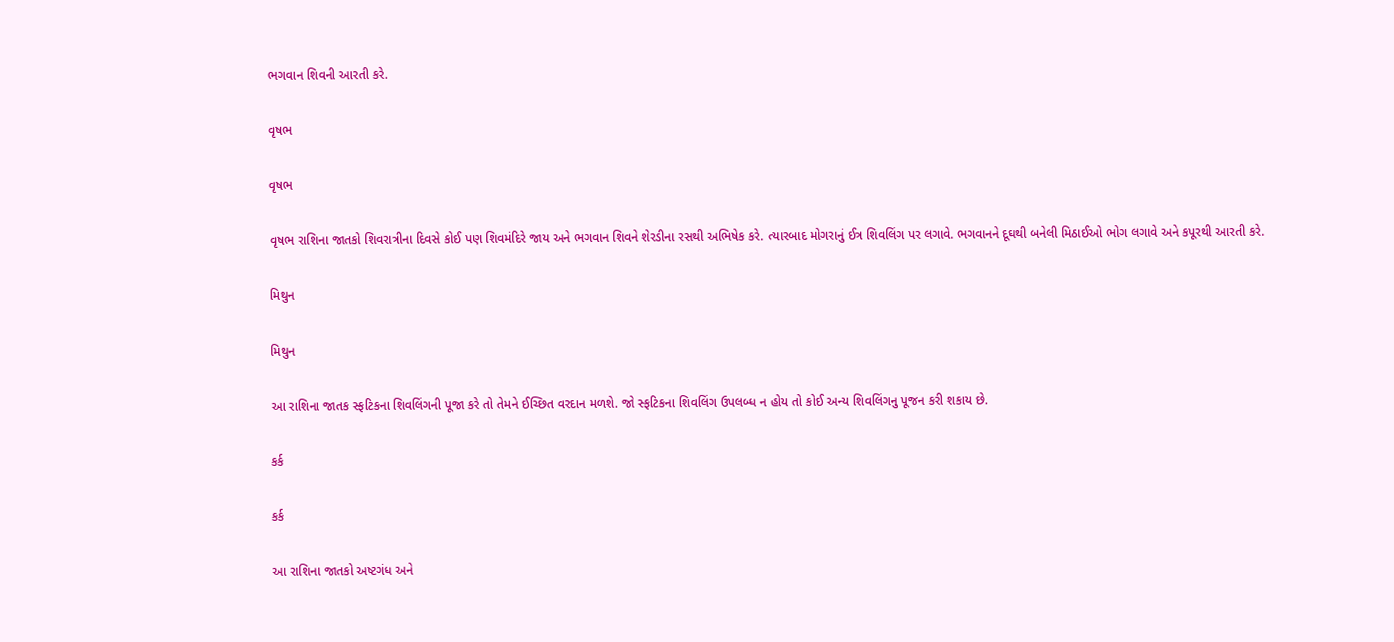ભગવાન શિવની આરતી કરે.

વૃષભ

વૃષભ

વૃષભ રાશિના જાતકો શિવરાત્રીના દિવસે કોઈ પણ શિવમંદિરે જાય અને ભગવાન શિવને શેરડીના રસથી અભિષેક કરે. ત્યારબાદ મોગરાનું ઈત્ર શિવલિંગ પર લગાવે. ભગવાનને દૂઘથી બનેલી મિઠાઈઓ ભોગ લગાવે અને કપૂરથી આરતી કરે.

મિથુન

મિથુન

આ રાશિના જાતક સ્ફટિકના શિવલિંગની પૂજા કરે તો તેમને ઈચ્છિત વરદાન મળશે. જો સ્ફટિકના શિવલિંગ ઉપલબ્ધ ન હોય તો કોઈ અન્ય શિવલિંગનુ પૂજન કરી શકાય છે.

કર્ક

કર્ક

આ રાશિના જાતકો અષ્ટગંધ અને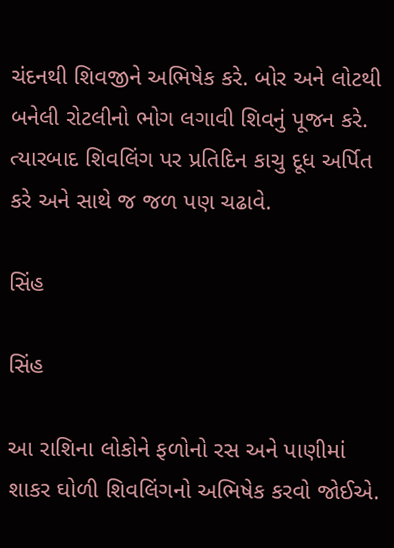ચંદનથી શિવજીને અભિષેક કરે. બોર અને લોટથી બનેલી રોટલીનો ભોગ લગાવી શિવનું પૂજન કરે. ત્યારબાદ શિવલિંગ પર પ્રતિદિન કાચુ દૂધ અર્પિત કરે અને સાથે જ જળ પણ ચઢાવે.

સિંહ

સિંહ

આ રાશિના લોકોને ફળોનો રસ અને પાણીમાં શાકર ઘોળી શિવલિંગનો અભિષેક કરવો જોઈએ.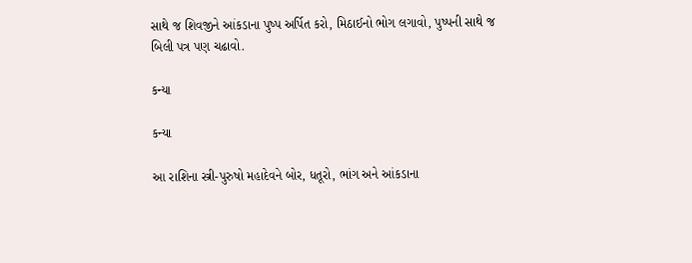સાથે જ શિવજીને આંકડાના પુષ્પ અર્પિત કરો, મિઠાઈનો ભોગ લગાવો, પુષ્પની સાથે જ બિલી પત્ર પણ ચઢાવો.

કન્યા

કન્યા

આ રાશિના સ્ત્રી-પુરુષો મહાદેવને બોર, ધતૂરો, ભાંગ અને આંકડાના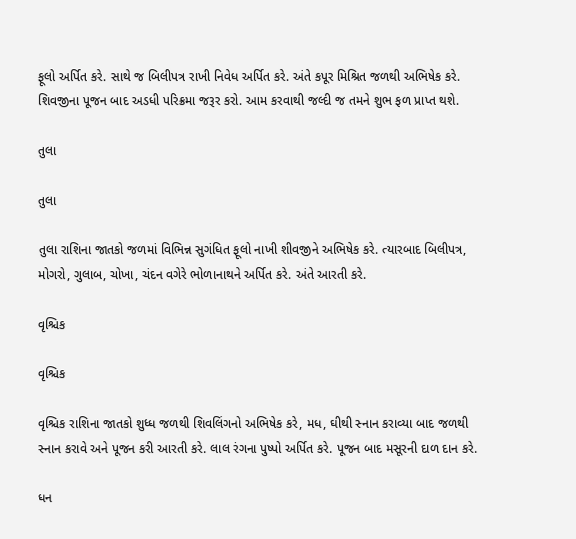ફૂલો અર્પિત કરે. સાથે જ બિલીપત્ર રાખી નિવેધ અર્પિત કરે. અંતે કપૂર મિશ્રિત જળથી અભિષેક કરે. શિવજીના પૂજન બાદ અડધી પરિક્રમા જરૂર કરો. આમ કરવાથી જલ્દી જ તમને શુભ ફળ પ્રાપ્ત થશે.

તુલા

તુલા

તુલા રાશિના જાતકો જળમાં વિભિન્ન સુગંધિત ફૂલો નાખી શીવજીને અભિષેક કરે. ત્યારબાદ બિલીપત્ર, મોગરો, ગુલાબ, ચોખા, ચંદન વગેરે ભોળાનાથને અર્પિત કરે. અંતે આરતી કરે.

વૃશ્ચિક

વૃશ્ચિક

વૃશ્ચિક રાશિના જાતકો શુધ્ધ જળથી શિવલિંગનો અભિષેક કરે, મધ, ઘીથી સ્નાન કરાવ્યા બાદ જળથી સ્નાન કરાવે અને પૂજન કરી આરતી કરે. લાલ રંગના પુષ્પો અર્પિત કરે. પૂજન બાદ મસૂરની દાળ દાન કરે.

ધન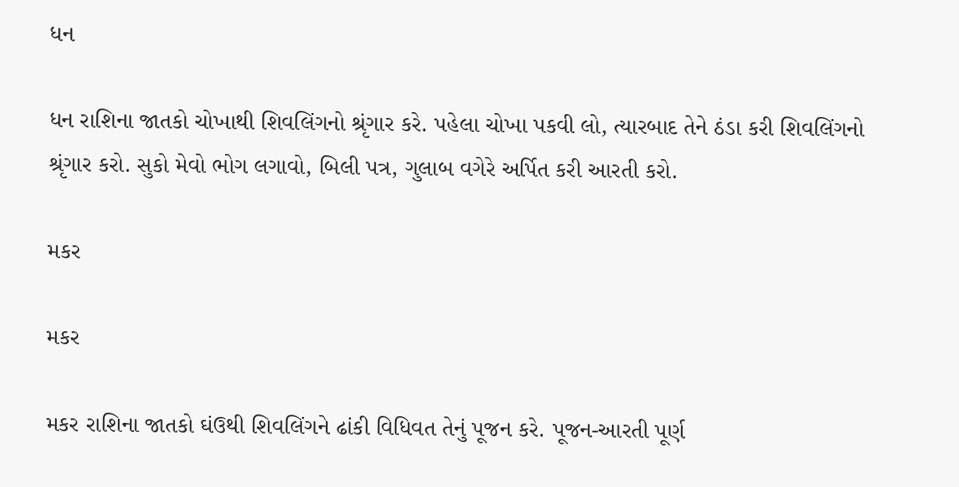ધન

ધન રાશિના જાતકો ચોખાથી શિવલિંગનો શ્રૃંગાર કરે. પહેલા ચોખા પકવી લો, ત્યારબાદ તેને ઠંડા કરી શિવલિંગનો શ્રૃંગાર કરો. સુકો મેવો ભોગ લગાવો, બિલી પત્ર, ગુલાબ વગેરે અર્પિત કરી આરતી કરો.

મકર

મકર

મકર રાશિના જાતકો ઘંઉથી શિવલિંગને ઢાંકી વિધિવત તેનું પૂજન કરે. પૂજન-આરતી પૂર્ણ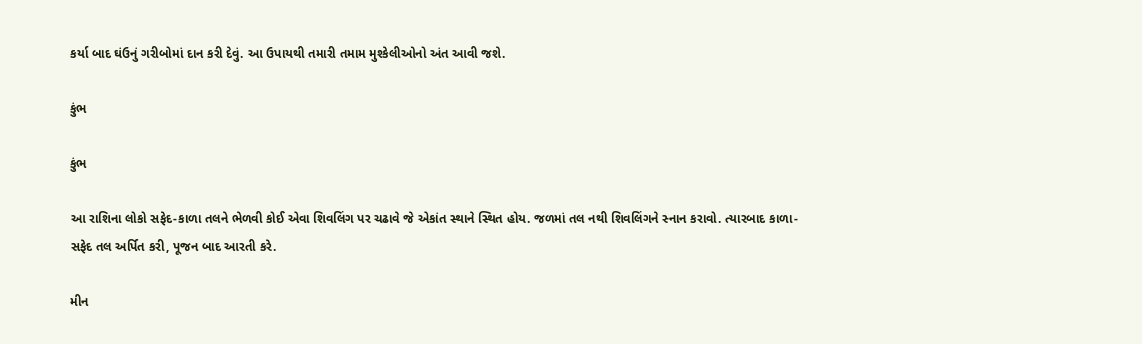કર્યા બાદ ઘંઉનું ગરીબોમાં દાન કરી દેવું. આ ઉપાયથી તમારી તમામ મુશ્કેલીઓનો અંત આવી જશે.

કુંભ

કુંભ

આ રાશિના લોકો સફેદ-કાળા તલને ભેળવી કોઈ એવા શિવલિંગ પર ચઢાવે જે એકાંત સ્થાને સ્થિત હોય. જળમાં તલ નથી શિવલિંગને સ્નાન કરાવો. ત્યારબાદ કાળા-સફેદ તલ અર્પિત કરી, પૂજન બાદ આરતી કરે.

મીન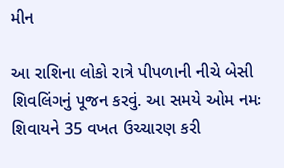મીન

આ રાશિના લોકો રાત્રે પીપળાની નીચે બેસી શિવલિંગનું પૂજન કરવું. આ સમયે ઓમ નમઃ શિવાયને 35 વખત ઉચ્ચારણ કરી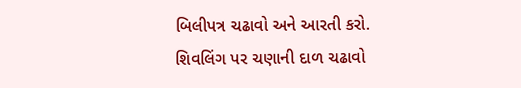બિલીપત્ર ચઢાવો અને આરતી કરો. શિવલિંગ પર ચણાની દાળ ચઢાવો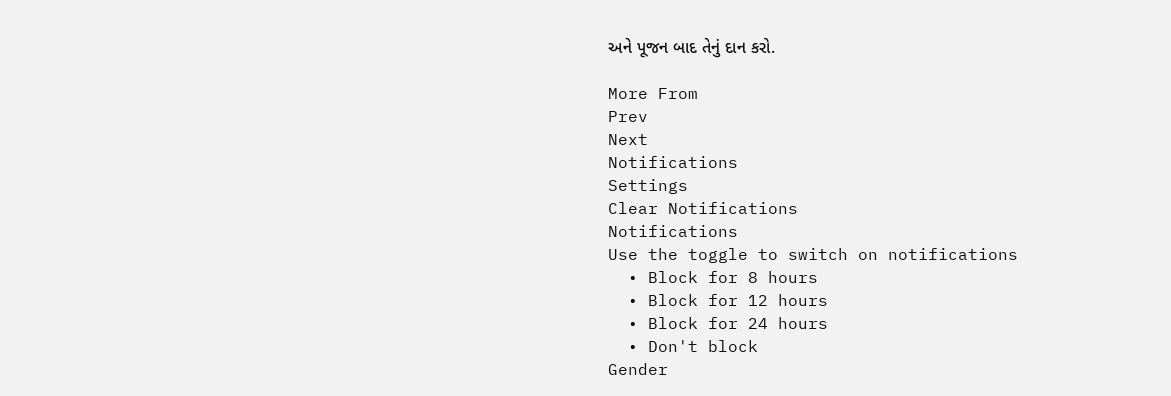અને પૂજન બાદ તેનું દાન કરો.

More From
Prev
Next
Notifications
Settings
Clear Notifications
Notifications
Use the toggle to switch on notifications
  • Block for 8 hours
  • Block for 12 hours
  • Block for 24 hours
  • Don't block
Gender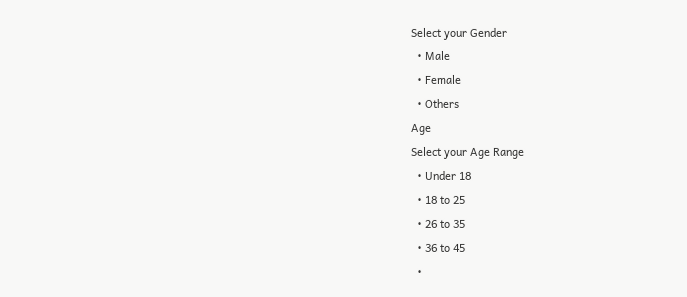Select your Gender
  • Male
  • Female
  • Others
Age
Select your Age Range
  • Under 18
  • 18 to 25
  • 26 to 35
  • 36 to 45
  •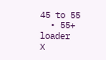45 to 55
  • 55+
loader
X